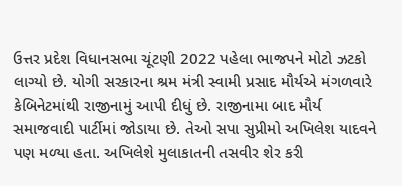ઉત્તર પ્રદેશ વિધાનસભા ચૂંટણી 2022 પહેલા ભાજપને મોટો ઝટકો લાગ્યો છે. યોગી સરકારના શ્રમ મંત્રી સ્વામી પ્રસાદ મૌર્યએ મંગળવારે કેબિનેટમાંથી રાજીનામું આપી દીધું છે. રાજીનામા બાદ મૌર્ય સમાજવાદી પાર્ટીમાં જોડાયા છે. તેઓ સપા સુપ્રીમો અખિલેશ યાદવને પણ મળ્યા હતા. અખિલેશે મુલાકાતની તસવીર શેર કરી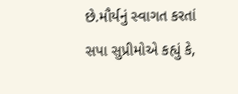છે.મૌર્યનું સ્વાગત કરતાં સપા સુપ્રીમોએ કહ્યું કે,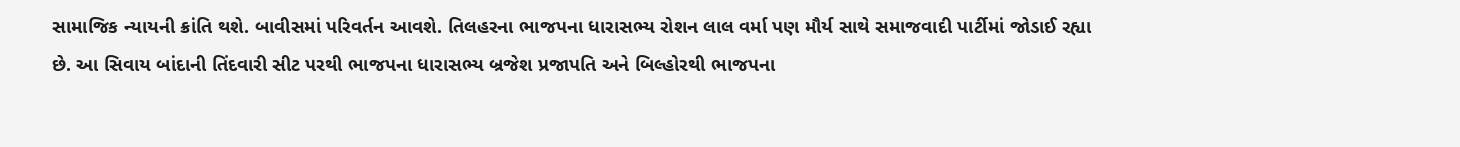સામાજિક ન્યાયની ક્રાંતિ થશે. બાવીસમાં પરિવર્તન આવશે. તિલહરના ભાજપના ધારાસભ્ય રોશન લાલ વર્મા પણ મૌર્ય સાથે સમાજવાદી પાર્ટીમાં જોડાઈ રહ્યા છે. આ સિવાય બાંદાની તિંદવારી સીટ પરથી ભાજપના ધારાસભ્ય બ્રજેશ પ્રજાપતિ અને બિલ્હોરથી ભાજપના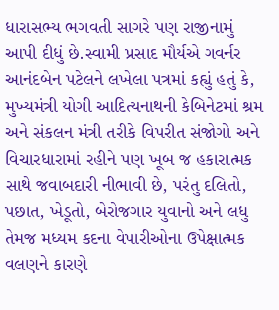ધારાસભ્ય ભગવતી સાગરે પણ રાજીનામું આપી દીધું છે.સ્વામી પ્રસાદ મૌર્યએ ગવર્નર આનંદબેન પટેલને લખેલા પત્રમાં કહ્યું હતું કે, મુખ્યમંત્રી યોગી આદિત્યનાથની કેબિનેટમાં શ્રમ અને સંકલન મંત્રી તરીકે વિપરીત સંજોગો અને વિચારધારામાં રહીને પણ ખૂબ જ હકારાત્મક સાથે જવાબદારી નીભાવી છે, પરંતુ દલિતો, પછાત, ખેડૂતો, બેરોજગાર યુવાનો અને લધુ તેમજ મધ્યમ કદના વેપારીઓના ઉપેક્ષાત્મક વલણને કારણે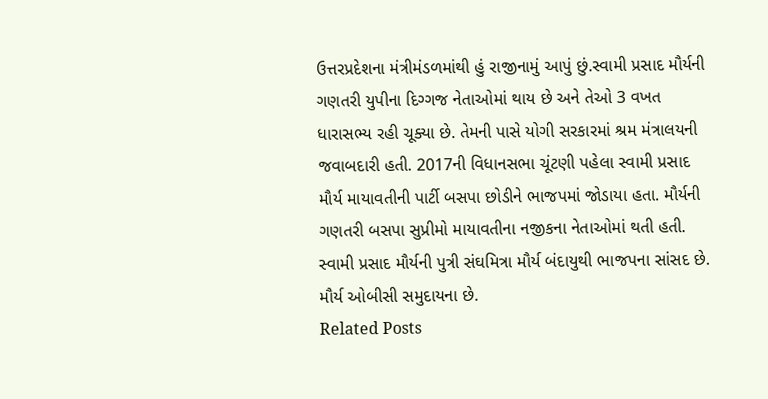ઉત્તરપ્રદેશના મંત્રીમંડળમાંથી હું રાજીનામું આપું છું.સ્વામી પ્રસાદ મૌર્યની ગણતરી યુપીના દિગ્ગજ નેતાઓમાં થાય છે અને તેઓ 3 વખત ધારાસભ્ય રહી ચૂક્યા છે. તેમની પાસે યોગી સરકારમાં શ્રમ મંત્રાલયની જવાબદારી હતી. 2017ની વિધાનસભા ચૂંટણી પહેલા સ્વામી પ્રસાદ મૌર્ય માયાવતીની પાર્ટી બસપા છોડીને ભાજપમાં જોડાયા હતા. મૌર્યની ગણતરી બસપા સુપ્રીમો માયાવતીના નજીકના નેતાઓમાં થતી હતી. સ્વામી પ્રસાદ મૌર્યની પુત્રી સંઘમિત્રા મૌર્ય બંદાયુથી ભાજપના સાંસદ છે. મૌર્ય ઓબીસી સમુદાયના છે.
Related Posts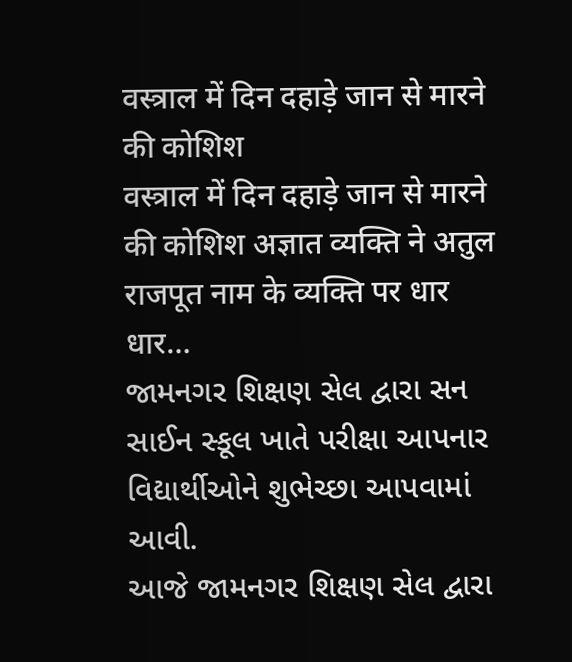वस्त्राल में दिन दहाड़े जान से मारने की कोशिश
वस्त्राल में दिन दहाड़े जान से मारने की कोशिश अज्ञात व्यक्ति ने अतुल राजपूत नाम के व्यक्ति पर धार धार…
જામનગર શિક્ષણ સેલ દ્વારા સન સાઈન સ્કૂલ ખાતે પરીક્ષા આપનાર વિદ્યાર્થીઓને શુભેચ્છા આપવામાં આવી.
આજે જામનગર શિક્ષણ સેલ દ્વારા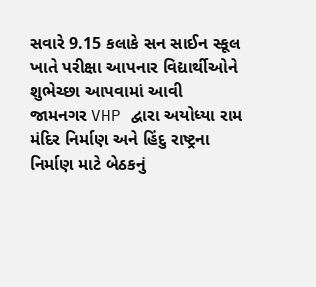સવારે 9.15 કલાકે સન સાઈન સ્કૂલ ખાતે પરીક્ષા આપનાર વિદ્યાર્થીઓને શુભેચ્છા આપવામાં આવી
જામનગર VHP દ્વારા અયોધ્યા રામ મંદિર નિર્માણ અને હિંદુ રાષ્ટ્રના નિર્માણ માટે બેઠકનું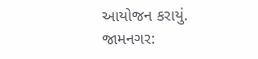આયોજન કરાયું.
જામનગર: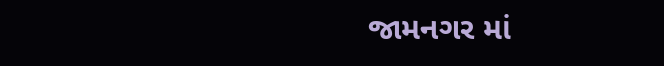જામનગર માં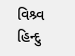વિશ્ર્વ હિન્દુ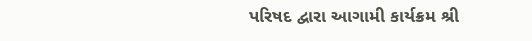પરિષદ દ્વારા આગામી કાર્યક્રમ શ્રી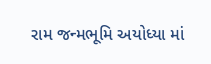રામ જન્મભૂમિ અયોધ્યા માં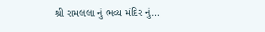શ્રી રામલલા નું ભવ્ય મંદિર નું…